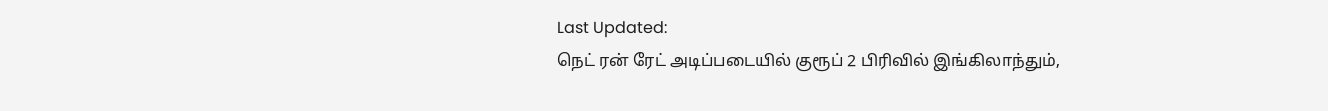Last Updated:
நெட் ரன் ரேட் அடிப்படையில் குரூப் 2 பிரிவில் இங்கிலாந்தும்,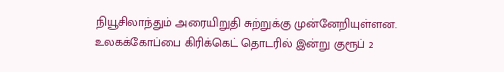நியூசிலாந்தும் அரையிறுதி சுற்றுக்கு முன்னேறியுள்ளன.
உலகக்கோப்பை கிரிக்கெட் தொடரில் இன்று குரூப் 2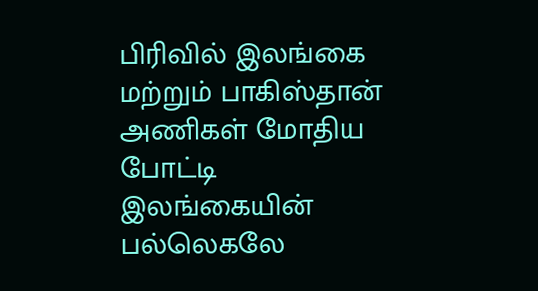பிரிவில் இலங்கை மற்றும் பாகிஸ்தான் அணிகள் மோதிய போட்டி இலங்கையின் பல்லெகலே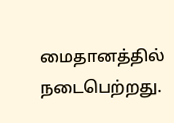மைதானத்தில் நடைபெற்றது.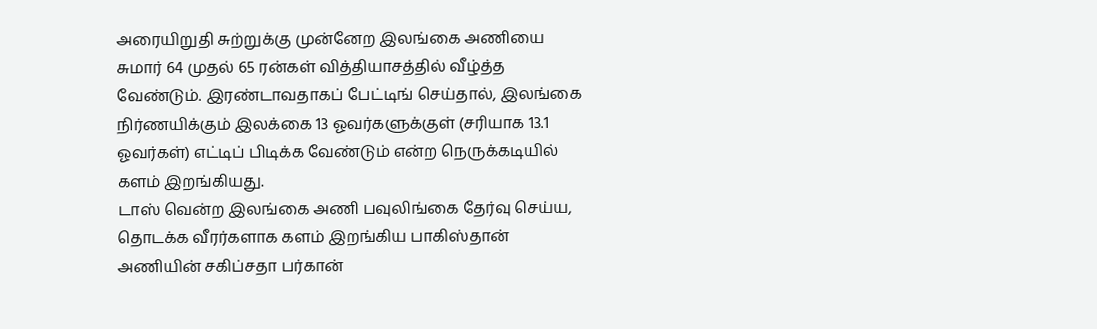அரையிறுதி சுற்றுக்கு முன்னேற இலங்கை அணியை சுமார் 64 முதல் 65 ரன்கள் வித்தியாசத்தில் வீழ்த்த வேண்டும். இரண்டாவதாகப் பேட்டிங் செய்தால், இலங்கை நிர்ணயிக்கும் இலக்கை 13 ஓவர்களுக்குள் (சரியாக 13.1 ஓவர்கள்) எட்டிப் பிடிக்க வேண்டும் என்ற நெருக்கடியில் களம் இறங்கியது.
டாஸ் வென்ற இலங்கை அணி பவுலிங்கை தேர்வு செய்ய, தொடக்க வீரர்களாக களம் இறங்கிய பாகிஸ்தான் அணியின் சகிப்சதா பர்கான்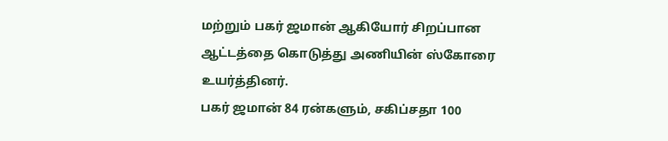மற்றும் பகர் ஜமான் ஆகியோர் சிறப்பான ஆட்டத்தை கொடுத்து அணியின் ஸ்கோரை உயர்த்தினர்.
பகர் ஜமான் 84 ரன்களும், சகிப்சதா 100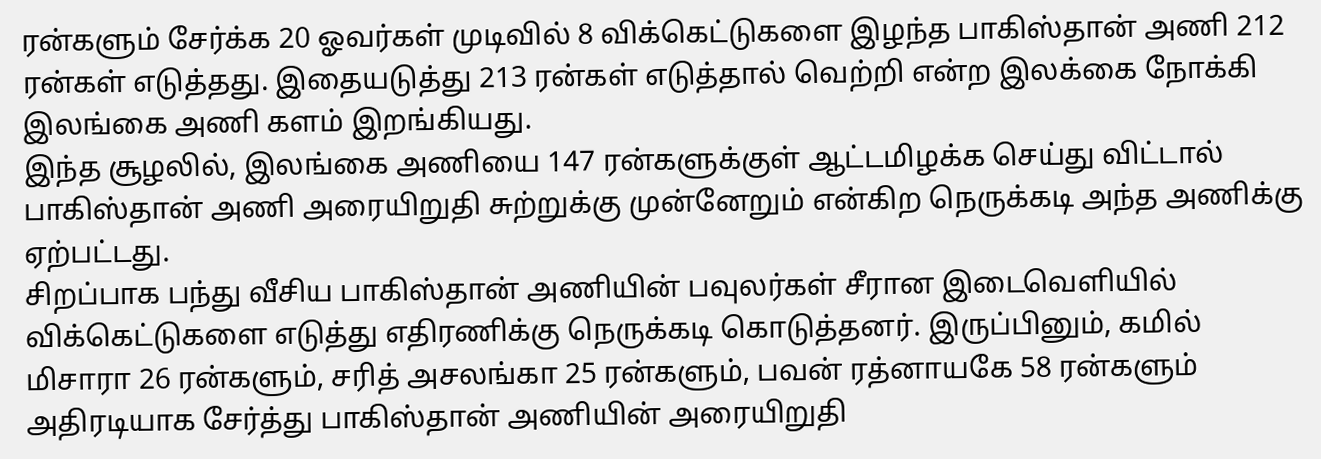ரன்களும் சேர்க்க 20 ஓவர்கள் முடிவில் 8 விக்கெட்டுகளை இழந்த பாகிஸ்தான் அணி 212 ரன்கள் எடுத்தது. இதையடுத்து 213 ரன்கள் எடுத்தால் வெற்றி என்ற இலக்கை நோக்கி இலங்கை அணி களம் இறங்கியது.
இந்த சூழலில், இலங்கை அணியை 147 ரன்களுக்குள் ஆட்டமிழக்க செய்து விட்டால் பாகிஸ்தான் அணி அரையிறுதி சுற்றுக்கு முன்னேறும் என்கிற நெருக்கடி அந்த அணிக்கு ஏற்பட்டது.
சிறப்பாக பந்து வீசிய பாகிஸ்தான் அணியின் பவுலர்கள் சீரான இடைவெளியில் விக்கெட்டுகளை எடுத்து எதிரணிக்கு நெருக்கடி கொடுத்தனர். இருப்பினும், கமில் மிசாரா 26 ரன்களும், சரித் அசலங்கா 25 ரன்களும், பவன் ரத்னாயகே 58 ரன்களும் அதிரடியாக சேர்த்து பாகிஸ்தான் அணியின் அரையிறுதி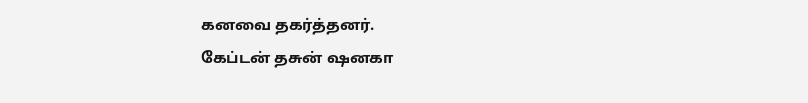கனவை தகர்த்தனர்.
கேப்டன் தசுன் ஷனகா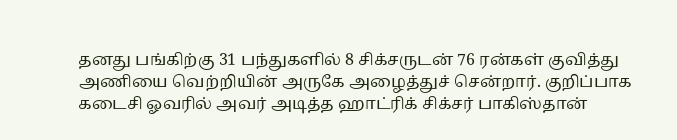தனது பங்கிற்கு 31 பந்துகளில் 8 சிக்சருடன் 76 ரன்கள் குவித்து அணியை வெற்றியின் அருகே அழைத்துச் சென்றார். குறிப்பாக கடைசி ஓவரில் அவர் அடித்த ஹாட்ரிக் சிக்சர் பாகிஸ்தான்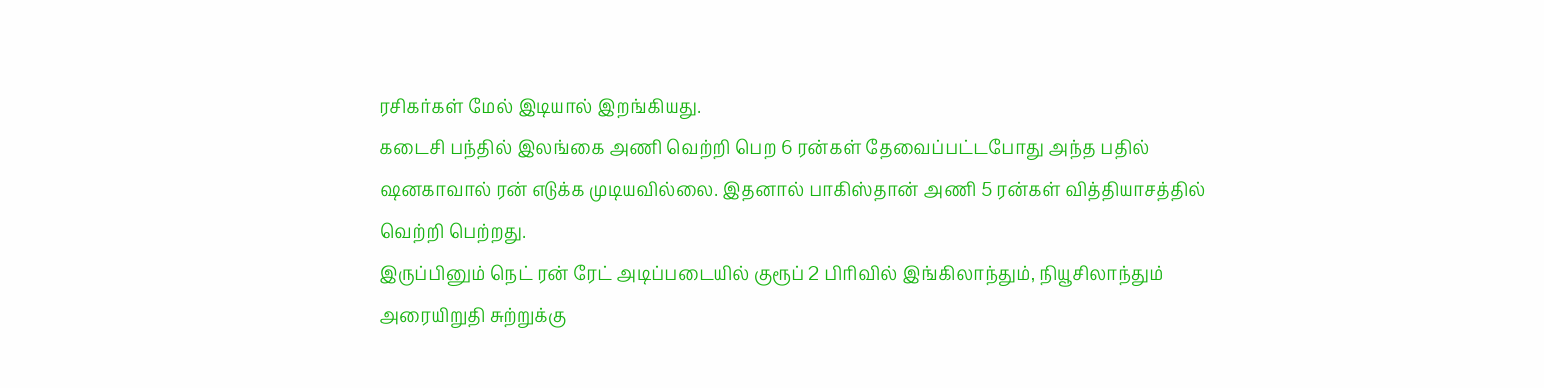ரசிகர்கள் மேல் இடியால் இறங்கியது.
கடைசி பந்தில் இலங்கை அணி வெற்றி பெற 6 ரன்கள் தேவைப்பட்டபோது அந்த பதில் ஷனகாவால் ரன் எடுக்க முடியவில்லை. இதனால் பாகிஸ்தான் அணி 5 ரன்கள் வித்தியாசத்தில் வெற்றி பெற்றது.
இருப்பினும் நெட் ரன் ரேட் அடிப்படையில் குரூப் 2 பிரிவில் இங்கிலாந்தும், நியூசிலாந்தும் அரையிறுதி சுற்றுக்கு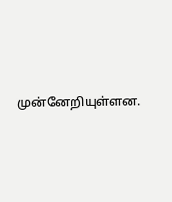முன்னேறியுள்ளன.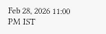Feb 28, 2026 11:00 PM IST